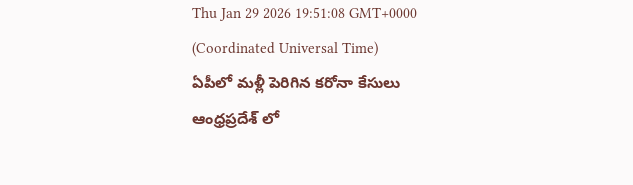Thu Jan 29 2026 19:51:08 GMT+0000 (Coordinated Universal Time)
ఏపీలో మళ్లీ పెరిగిన కరోనా కేసులు
ఆంధ్రప్రదేశ్ లో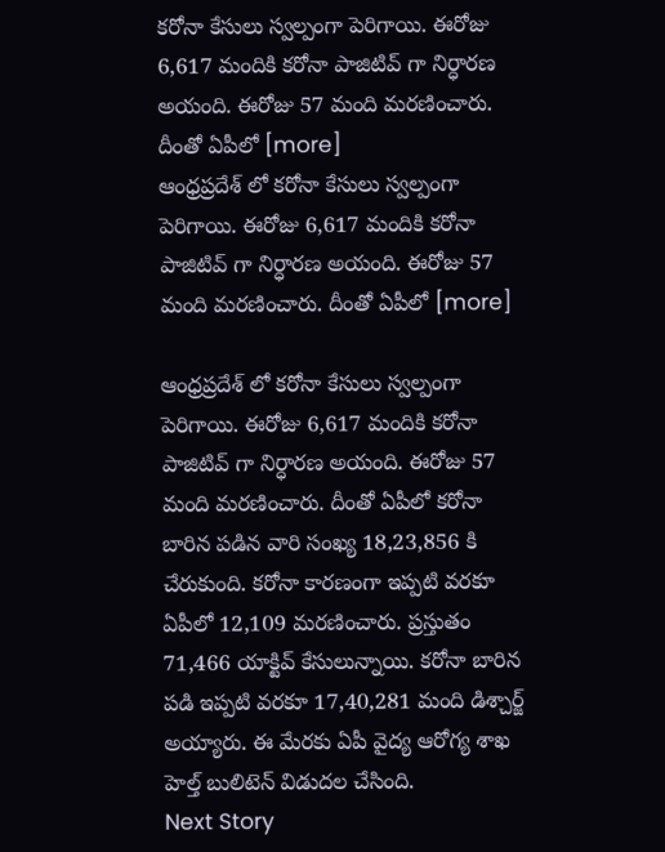కరోనా కేసులు స్వల్పంగా పెరిగాయి. ఈరోజు 6,617 మందికి కరోనా పాజిటివ్ గా నిర్ధారణ అయంది. ఈరోజు 57 మంది మరణించారు. దీంతో ఏపీలో [more]
ఆంధ్రప్రదేశ్ లో కరోనా కేసులు స్వల్పంగా పెరిగాయి. ఈరోజు 6,617 మందికి కరోనా పాజిటివ్ గా నిర్ధారణ అయంది. ఈరోజు 57 మంది మరణించారు. దీంతో ఏపీలో [more]

ఆంధ్రప్రదేశ్ లో కరోనా కేసులు స్వల్పంగా పెరిగాయి. ఈరోజు 6,617 మందికి కరోనా పాజిటివ్ గా నిర్ధారణ అయంది. ఈరోజు 57 మంది మరణించారు. దీంతో ఏపీలో కరోనా బారిన పడిన వారి సంఖ్య 18,23,856 కి చేరుకుంది. కరోనా కారణంగా ఇప్పటి వరకూ ఏపీలో 12,109 మరణించారు. ప్రస్తుతం 71,466 యాక్టివ్ కేసులున్నాయి. కరోనా బారిన పడి ఇప్పటి వరకూ 17,40,281 మంది డిశ్చార్జ్ అయ్యారు. ఈ మేరకు ఏపీ వైద్య ఆరోగ్య శాఖ హెల్త్ బులిటెన్ విడుదల చేసింది.
Next Story